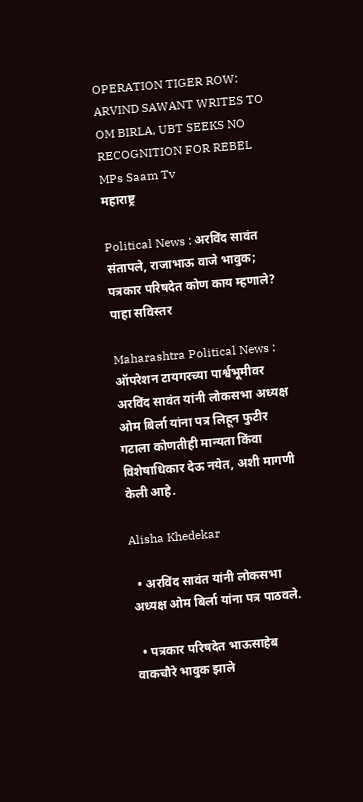OPERATION TIGER ROW: ARVIND SAWANT WRITES TO OM BIRLA, UBT SEEKS NO RECOGNITION FOR REBEL MPs Saam Tv
महाराष्ट्र

Political News : अरविंद सावंत संतापले, राजाभाऊ वाजे भावुक; पत्रकार परिषदेत कोण काय म्हणाले? पाहा सविस्तर

Maharashtra Political News : ऑपरेशन टायगरच्या पार्श्वभूमीवर अरविंद सावंत यांनी लोकसभा अध्यक्ष ओम बिर्ला यांना पत्र लिहून फुटीर गटाला कोणतीही मान्यता किंवा विशेषाधिकार देऊ नयेत, अशी मागणी केली आहे.

Alisha Khedekar

  • अरविंद सावंत यांनी लोकसभा अध्यक्ष ओम बिर्ला यांना पत्र पाठवले.

  • पत्रकार परिषदेत भाऊसाहेब वाकचौरे भावुक झाले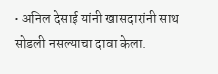• अनिल देसाई यांनी खासदारांनी साथ सोडली नसल्याचा दावा केला.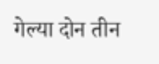गेल्या दोन तीन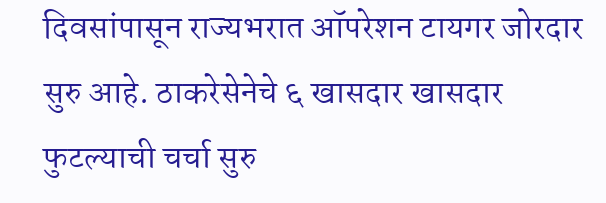दिवसांपासून राज्यभरात ऑपरेशन टायगर जोरदार सुरु आहे. ठाकरेसेनेचे ६ खासदार खासदार फुटल्याची चर्चा सुरु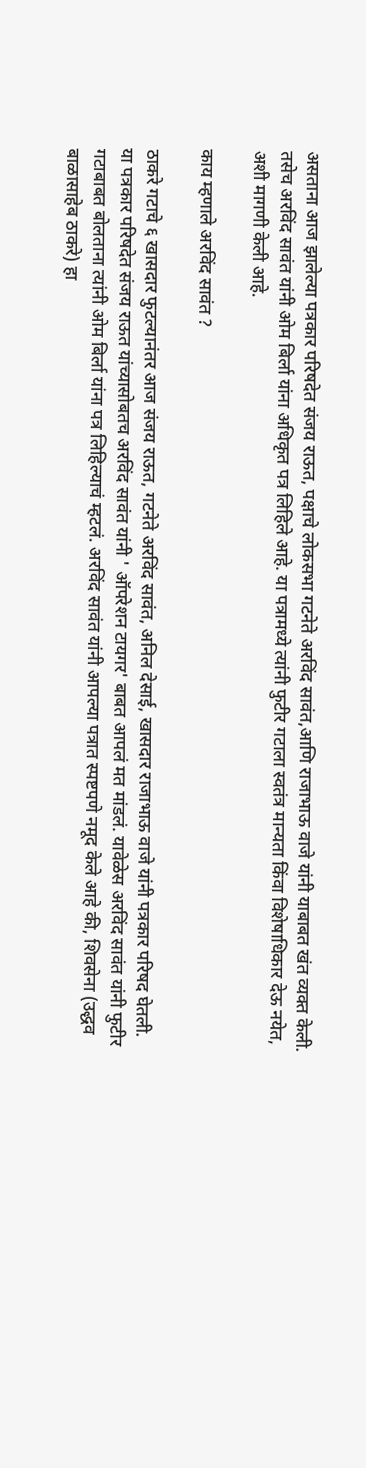असताना आज झालेल्या पत्रकार परिषदेत संजय राऊत, पक्षाचे लोकसभा गटनेते अरविंद सावंत,आणि राजाभाऊ वाजे यांनी याबाबत खंत व्यक्त केली. तसेच अरविंद सावंत यांनी ओम बिर्ला यांना अधिकृत पत्र लिहिले आहे. या पत्रामध्ये त्यांनी फुटीर गटाला स्वतंत्र मान्यता किंवा विशेषाधिकार देऊ नयेत, अशी मागणी केली आहे.

काय म्हणाले अरविंद सावंत ?

ठाकरे गटाचे ६ खासदार फुटल्यानंतर आज संजय राऊत, गटनेते अरविंद सावंत, अनिल देसाई, खासदार राजाभाऊ वाजे यांनी पत्रकार परिषद घेतली. या पत्रकार परिषदेत संजय राऊत यांच्यासोबतच अरविंद सावंत यांनी ' ऑपरेशन टायगर' बाबत आपलं मत मांडलं. यावेळेस अरविंद सावंत यांनी फुटीर गटाबाबत बोलताना त्यांनी ओम बिर्ला यांना पत्र लिहिल्याचं म्हटलं. अरविंद सावंत यांनी आपल्या पत्रात स्पष्टपणे नमूद केले आहे की, शिवसेना (उद्धव बाळासाहेब ठाकरे) हा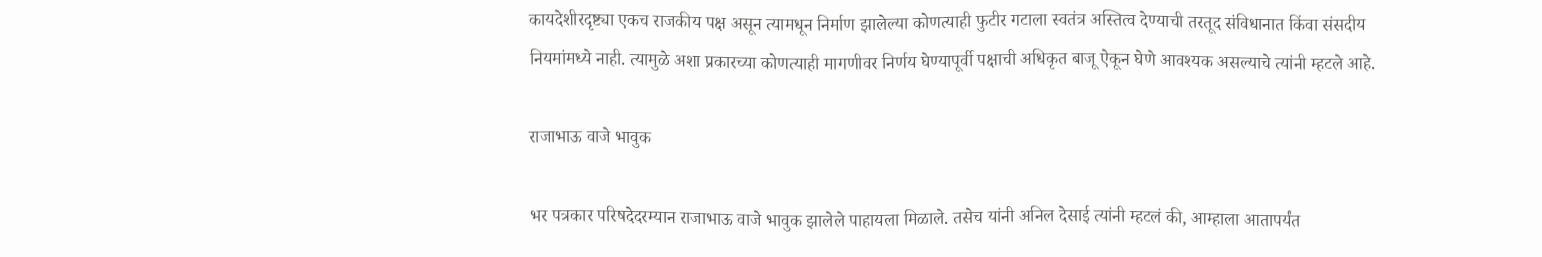कायदेशीरदृष्ट्या एकच राजकीय पक्ष असून त्यामधून निर्माण झालेल्या कोणत्याही फुटीर गटाला स्वतंत्र अस्तित्व देण्याची तरतूद संविधानात किंवा संसदीय नियमांमध्ये नाही. त्यामुळे अशा प्रकारच्या कोणत्याही मागणीवर निर्णय घेण्यापूर्वी पक्षाची अधिकृत बाजू ऐकून घेणे आवश्यक असल्याचे त्यांनी म्हटले आहे.

राजाभाऊ वाजे भावुक

भर पत्रकार परिषदेदरम्यान राजाभाऊ वाजे भावुक झालेले पाहायला मिळाले. तसेच यांनी अनिल देसाई त्यांनी म्हटलं की, आम्हाला आतापर्यंत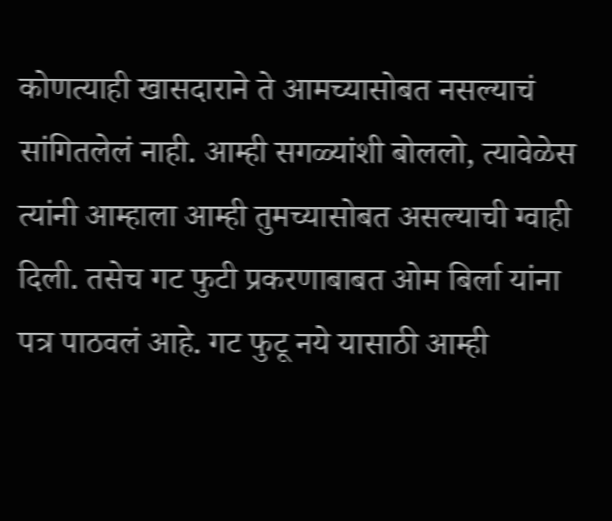कोणत्याही खासदाराने ते आमच्यासोबत नसल्याचं सांगितलेलं नाही. आम्ही सगळ्यांशी बोललो, त्यावेळेस त्यांनी आम्हाला आम्ही तुमच्यासोबत असल्याची ग्वाही दिली. तसेच गट फुटी प्रकरणाबाबत ओम बिर्ला यांना पत्र पाठवलं आहे. गट फुटू नये यासाठी आम्ही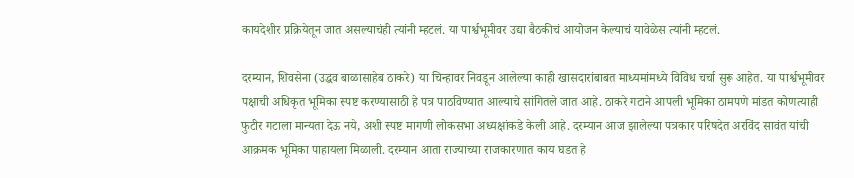कायदेशीर प्रक्रियेतून जात असल्याचंही त्यांनी म्हटलं. या पार्श्वभूमीवर उद्या बैठकीचं आयोजन केल्याचं यावेळेस त्यांनी म्हटलं.

दरम्यान, शिवसेना (उद्धव बाळासाहेब ठाकरे) या चिन्हावर निवडून आलेल्या काही खासदारांबाबत माध्यमांमध्ये विविध चर्चा सुरू आहेत. या पार्श्वभूमीवर पक्षाची अधिकृत भूमिका स्पष्ट करण्यासाठी हे पत्र पाठविण्यात आल्याचे सांगितले जात आहे. ठाकरे गटाने आपली भूमिका ठामपणे मांडत कोणत्याही फुटीर गटाला मान्यता देऊ नये, अशी स्पष्ट मागणी लोकसभा अध्यक्षांकडे केली आहे. दरम्यान आज झालेल्या पत्रकार परिषदेत अरविंद सावंत यांची आक्रमक भूमिका पाहायला मिळाली. दरम्यान आता राज्याच्या राजकारणात काय घडत हे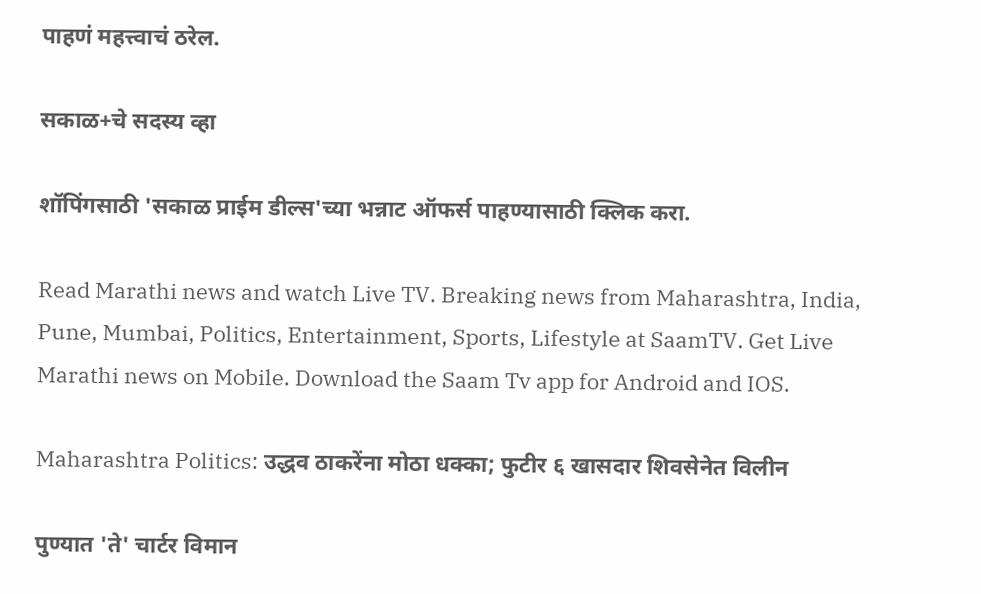पाहणं महत्त्वाचं ठरेल.

सकाळ+चे सदस्य व्हा

शॉपिंगसाठी 'सकाळ प्राईम डील्स'च्या भन्नाट ऑफर्स पाहण्यासाठी क्लिक करा.

Read Marathi news and watch Live TV. Breaking news from Maharashtra, India, Pune, Mumbai, Politics, Entertainment, Sports, Lifestyle at SaamTV. Get Live Marathi news on Mobile. Download the Saam Tv app for Android and IOS.

Maharashtra Politics: उद्धव ठाकरेंना मोठा धक्का; फुटीर ६ खासदार शिवसेनेत विलीन

पुण्यात 'ते' चार्टर विमान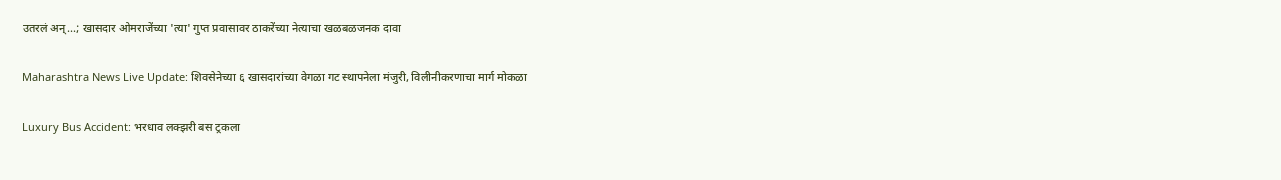उतरलं अन्...; खासदार ओमराजेंच्या 'त्या' गुप्त प्रवासावर ठाकरेंच्या नेत्याचा खळबळजनक दावा

Maharashtra News Live Update: शिवसेनेच्या ६ खासदारांच्या वेगळा गट स्थापनेला मंजुरी, विलीनीकरणाचा मार्ग मोकळा

Luxury Bus Accident: भरधाव लक्झरी बस ट्रकला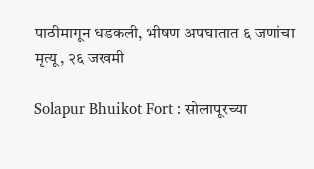पाठीमागून धडकली, भीषण अपघातात ६ जणांचा मृत्यू, २६ जखमी

Solapur Bhuikot Fort : सोलापूरच्या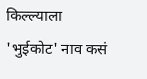किल्ल्याला 'भुईकोट' नाव कसं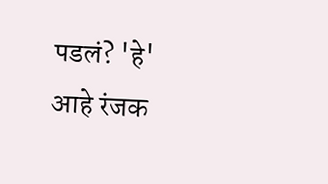पडलं? 'हे' आहे रंजक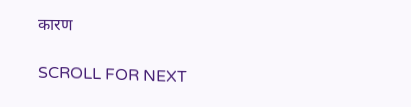कारण

SCROLL FOR NEXT